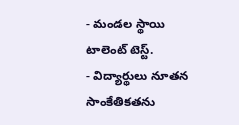- మండల స్థాయి టాలెంట్ టెస్ట్.
- విద్యార్థులు నూతన సాంకేతికతను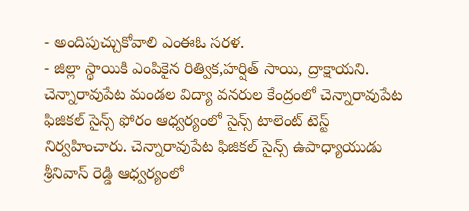- అందిపుచ్చుకోవాలి ఎంఈఓ సరళ.
- జిల్లా స్థాయికి ఎంపికైన రిత్విక,హర్షిత్ సాయి, ద్రాక్షాయని.
చెన్నారావుపేట మండల విద్యా వనరుల కేంద్రంలో చెన్నారావుపేట ఫిజికల్ సైన్స్ ఫోరం ఆధ్వర్యంలో సైన్స్ టాలెంట్ టెస్ట్ నిర్వహించారు. చెన్నారావుపేట ఫిజికల్ సైన్స్ ఉపాధ్యాయుడు శ్రీనివాస్ రెడ్డి ఆధ్వర్యంలో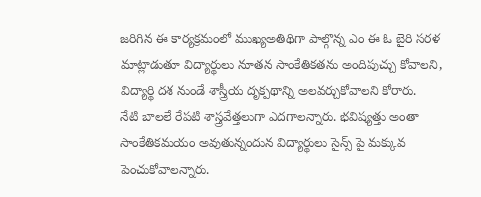జరిగిన ఈ కార్యక్రమంలో ముఖ్యఅతిథిగా పాల్గొన్న ఎం ఈ ఓ బైరి సరళ మాట్లాడుతూ విద్యార్థులు నూతన సాంకేతికతను అందిపుచ్చు కోవాలని, విద్యార్థి దశ నుండే శాస్త్రీయ దృక్పథాన్ని అలవర్చుకోవాలని కోరారు.
నేటి బాలలే రేపటి శాస్త్రవేత్తలుగా ఎదగాలన్నారు. భవిష్యత్తు అంతా సాంకేతికమయం అవుతున్నందున విద్యార్థులు సైన్స్ పై మక్కువ పెంచుకోవాలన్నారు.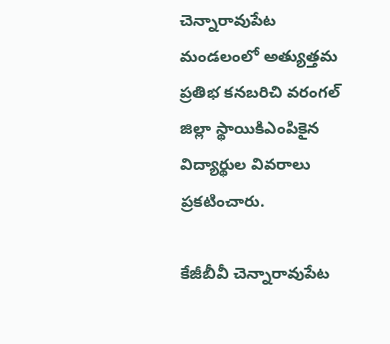చెన్నారావుపేట మండలంలో అత్యుత్తమ ప్రతిభ కనబరిచి వరంగల్ జిల్లా స్థాయికిఎంపికైన విద్యార్థుల వివరాలు ప్రకటించారు.

కేజీబీవీ చెన్నారావుపేట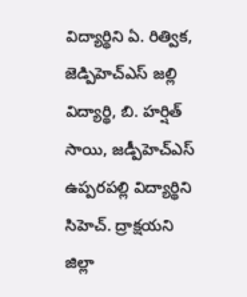విద్యార్థిని ఏ. రిత్విక, జెడ్పిహెచ్ఎస్ జల్లి విద్యార్థి, బి. హర్షిత్ సాయి, జడ్పీహెచ్ఎస్ ఉప్పరపల్లి విద్యార్థిని సిహెచ్. ద్రాక్షయని జిల్లా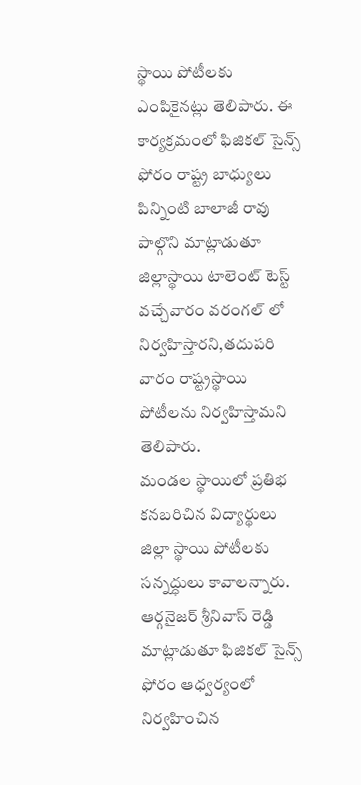స్థాయి పోటీలకు ఎంపికైనట్లు తెలిపారు. ఈ కార్యక్రమంలో ఫిజికల్ సైన్స్ ఫోరం రాష్ట్ర బాధ్యులు పిన్నింటి బాలాజీ రావు పాల్గొని మాట్లాడుతూ జిల్లాస్థాయి టాలెంట్ టెస్ట్ వచ్చేవారం వరంగల్ లో నిర్వహిస్తారని,తదుపరి వారం రాష్ట్రస్థాయి పోటీలను నిర్వహిస్తామని తెలిపారు.
మండల స్థాయిలో ప్రతిభ కనబరిచిన విద్యార్థులు జిల్లా స్థాయి పోటీలకు సన్నద్ధులు కావాలన్నారు. ఆర్గనైజర్ శ్రీనివాస్ రెడ్డి మాట్లాడుతూ ఫిజికల్ సైన్స్ ఫోరం ఆధ్వర్యంలో నిర్వహించిన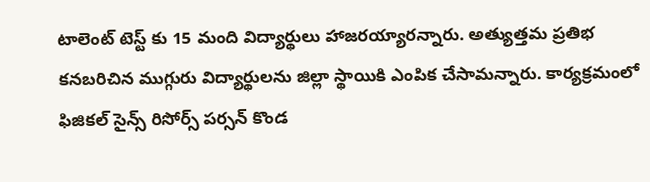టాలెంట్ టెస్ట్ కు 15 మంది విద్యార్థులు హాజరయ్యారన్నారు. అత్యుత్తమ ప్రతిభ కనబరిచిన ముగ్గురు విద్యార్థులను జిల్లా స్థాయికి ఎంపిక చేసామన్నారు. కార్యక్రమంలో ఫిజికల్ సైన్స్ రిసోర్స్ పర్సన్ కొండ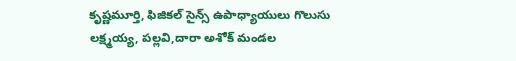కృష్ణమూర్తి, ఫిజికల్ సైన్స్ ఉపాధ్యాయులు గొలుసు లక్ష్మయ్య, పల్లవి,దారా అశోక్ మండల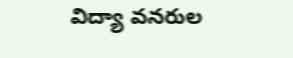విద్యా వనరుల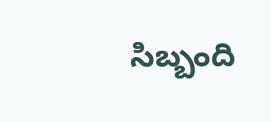సిబ్బంది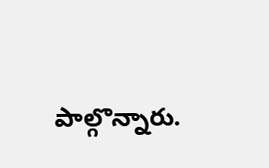పాల్గొన్నారు.